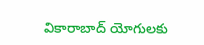వికారాబాద్ యోగులకు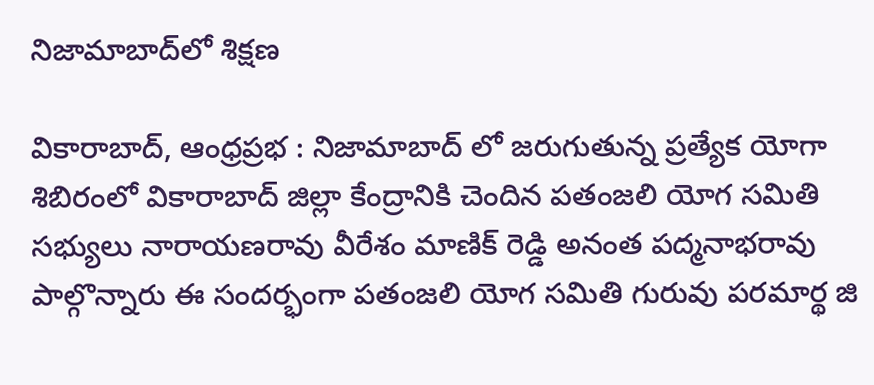నిజామాబాద్‌లో శిక్షణ

వికారాబాద్, ఆంధ్రప్రభ : నిజామాబాద్ లో జరుగుతున్న ప్రత్యేక యోగా శిబిరంలో వికారాబాద్ జిల్లా కేంద్రానికి చెందిన పతంజలి యోగ సమితి సభ్యులు నారాయణరావు వీరేశం మాణిక్ రెడ్డి అనంత పద్మనాభరావు పాల్గొన్నారు ఈ సందర్భంగా పతంజలి యోగ సమితి గురువు పరమార్థ జి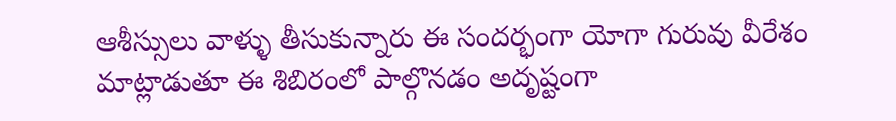ఆశీస్సులు వాళ్ళు తీసుకున్నారు ఈ సందర్భంగా యోగా గురువు వీరేశం మాట్లాడుతూ ఈ శిబిరంలో పాల్గొనడం అదృష్టంగా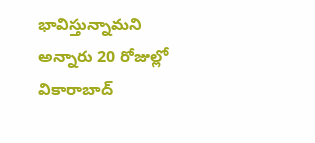భావిస్తున్నామని అన్నారు 20 రోజుల్లో వికారాబాద్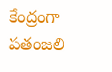కేంద్రంగా పతంజలి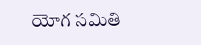యోగ సమితి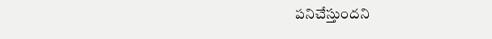పనిచేస్తుందని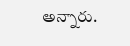అన్నారు.